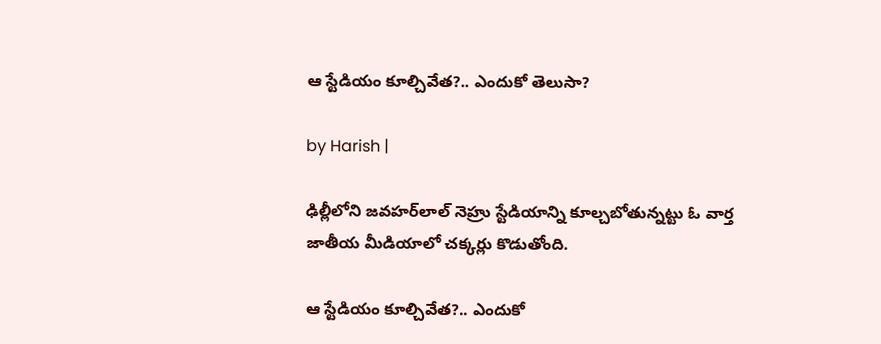ఆ స్టేడియం కూల్చివేత?.. ఎందుకో తెలుసా?

by Harish |

ఢిల్లీలోని జవహర్‌లాల్ నెహ్రు స్టేడియాన్ని కూల్చబోతున్నట్టు ఓ వార్త జాతీయ మీడియాలో చక్కర్లు కొడుతోంది.

ఆ స్టేడియం కూల్చివేత?.. ఎందుకో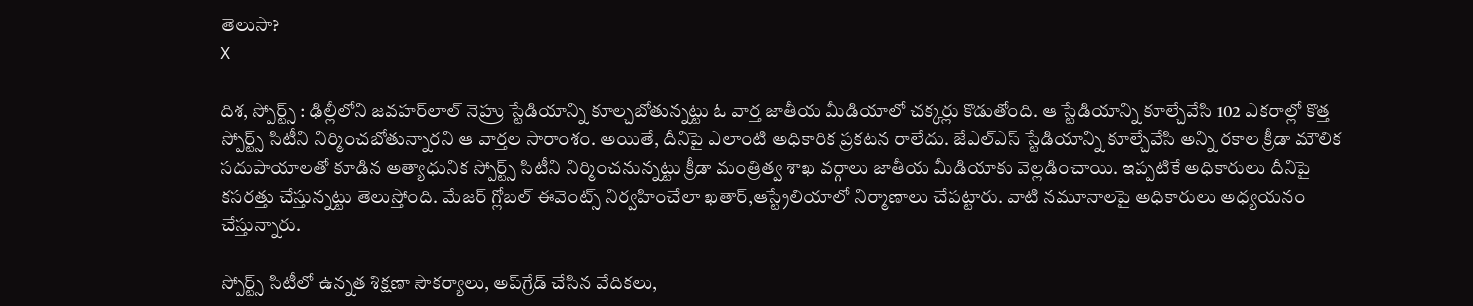తెలుసా?
X

దిశ, స్పోర్ట్స్ : ఢిల్లీలోని జవహర్‌లాల్ నెహ్రు స్టేడియాన్ని కూల్చబోతున్నట్టు ఓ వార్త జాతీయ మీడియాలో చక్కర్లు కొడుతోంది. ఆ స్టేడియాన్ని కూల్చేవేసి 102 ఎకరాల్లో కొత్త స్పోర్ట్స్ సిటీని నిర్మించబోతున్నారని ఆ వార్తల సారాంశం. అయితే, దీనిపై ఎలాంటి అధికారిక ప్రకటన రాలేదు. జేఎల్‌ఎస్ స్టేడియాన్ని కూల్చేవేసి అన్ని రకాల క్రీడా మౌలిక సదుపాయాలతో కూడిన అత్యాధునిక స్పోర్ట్స్ సిటీని నిర్మించనున్నట్టు క్రీడా మంత్రిత్వ శాఖ వర్గాలు జాతీయ మీడియాకు వెల్లడించాయి. ఇప్పటికే అధికారులు దీనిపై కసరత్తు చేస్తున్నట్టు తెలుస్తోంది. మేజర్ గ్లోబల్ ఈవెంట్స్‌ నిర్వహించేలా ఖతార్,ఆస్ట్రేలియాలో నిర్మాణాలు చేపట్టారు. వాటి నమూనాలపై అధికారులు అధ్యయనం చేస్తున్నారు.

స్పోర్ట్స్ సిటీలో ఉన్నత శిక్షణా సౌకర్యాలు, అప్‌గ్రేడ్ చేసిన వేదికలు,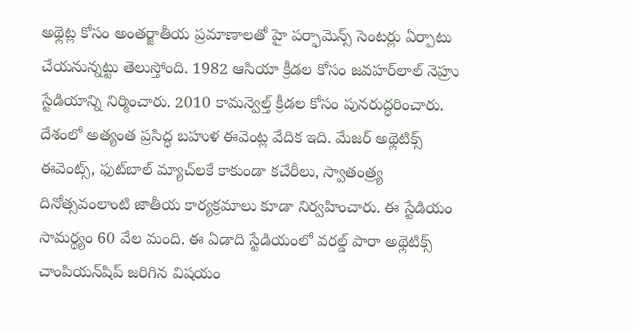అథ్లెట్ల కోసం అంతర్జాతీయ ప్రమాణాలతో హై పర్ఫామెన్స్ సెంటర్లు ఏర్పాటు చేయనున్నట్టు తెలుస్తోంది. 1982 ఆసియా క్రీడల కోసం జవహర్‌లాల్ నెహ్రు స్టేడియాన్ని నిర్మించారు. 2010 కామన్వెల్త్ క్రీడల కోసం పునరుద్ధరించారు. దేశంలో అత్యంత ప్రసిద్ధ బహుళ ఈవెంట్ల వేదిక ఇది. మేజర్ అథ్లెటిక్స్ ఈవెంట్స్, ఫుట్‌బాల్ మ్యాచ్‌లకే కాకుండా కచేరీలు, స్వాతంత్ర్య దినోత్సవంలాంటి జాతీయ కార్యక్రమాలు కూడా నిర్వహించారు. ఈ స్టేడియం సామర్థ్యం 60 వేల మంది. ఈ ఏడాది స్టేడియంలో వరల్డ్ పారా అథ్లెటిక్స్ చాంపియన్‌షిప్ జరిగిన విషయం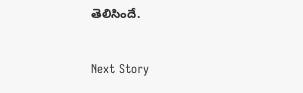తెలిసిందే.


Next Story